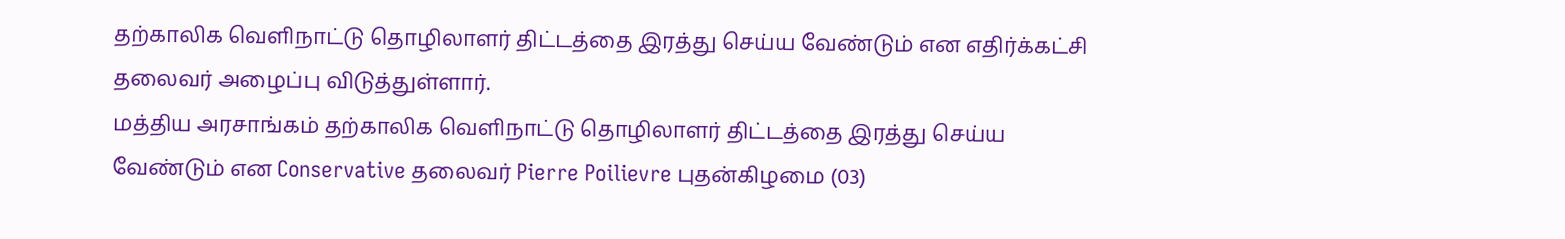தற்காலிக வெளிநாட்டு தொழிலாளர் திட்டத்தை இரத்து செய்ய வேண்டும் என எதிர்க்கட்சி தலைவர் அழைப்பு விடுத்துள்ளார்.
மத்திய அரசாங்கம் தற்காலிக வெளிநாட்டு தொழிலாளர் திட்டத்தை இரத்து செய்ய வேண்டும் என Conservative தலைவர் Pierre Poilievre புதன்கிழமை (03)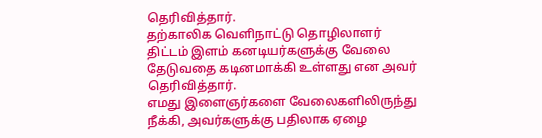தெரிவித்தார்.
தற்காலிக வெளிநாட்டு தொழிலாளர் திட்டம் இளம் கனடியர்களுக்கு வேலை தேடுவதை கடினமாக்கி உள்ளது என அவர் தெரிவித்தார்.
எமது இளைஞர்களை வேலைகளிலிருந்து நீக்கி, அவர்களுக்கு பதிலாக ஏழை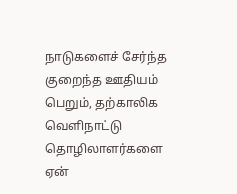நாடுகளைச் சேர்ந்த குறைந்த ஊதியம் பெறும், தற்காலிக வெளிநாட்டு தொழிலாளர்களை ஏன்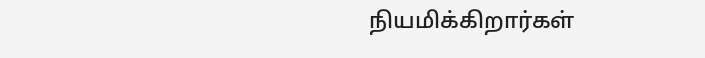நியமிக்கிறார்கள்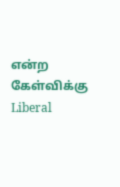என்ற கேள்விக்கு Liberal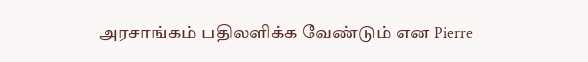அரசாங்கம் பதிலளிக்க வேண்டும் என Pierre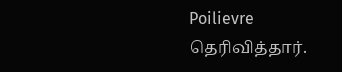Poilievre தெரிவித்தார்.